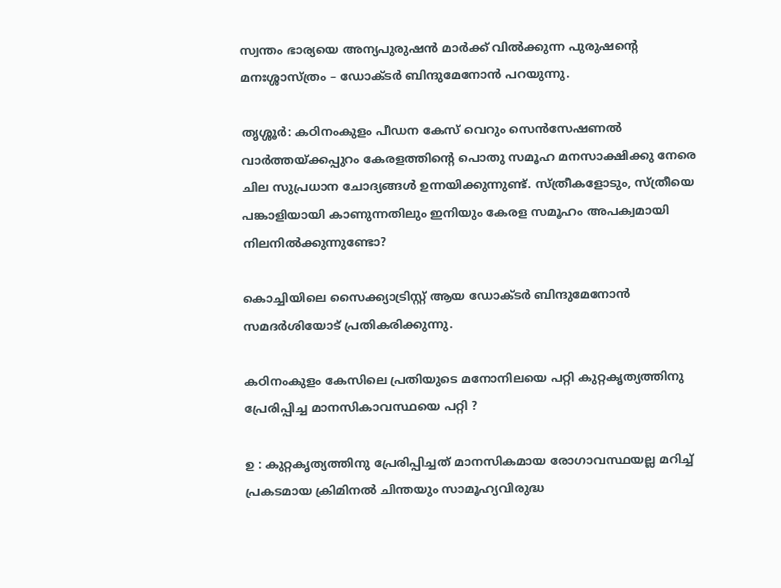സ്വന്തം ഭാര്യയെ അന്യപുരുഷന്‍ മാര്‍ക്ക് വില്‍ക്കുന്ന പുരുഷന്റെ മനഃശ്ശാസ്ത്രം – ഡോക്ടര്‍ ബിന്ദുമേനോന്‍ പറയുന്നു.

തൃശ്ശൂര്‍: കഠിനംകുളം പീഡന കേസ് വെറും സെന്‍സേഷണല്‍ വാര്‍ത്തയ്ക്കപ്പുറം കേരളത്തിന്റെ പൊതു സമൂഹ മനസാക്ഷിക്കു നേരെ ചില സുപ്രധാന ചോദ്യങ്ങള്‍ ഉന്നയിക്കുന്നുണ്ട്. സ്ത്രീകളോടും, സ്ത്രീയെ പങ്കാളിയായി കാണുന്നതിലും ഇനിയും കേരള സമൂഹം അപക്വമായി നിലനില്‍ക്കുന്നുണ്ടോ?

കൊച്ചിയിലെ സൈക്ക്യാട്രിസ്റ്റ്‌ ആയ ഡോക്ടര്‍ ബിന്ദുമേനോന്‍ സമദര്‍ശിയോട് പ്രതികരിക്കുന്നു.

കഠിനംകുളം കേസിലെ പ്രതിയുടെ മനോനിലയെ പറ്റി കുറ്റകൃത്യത്തിനു പ്രേരിപ്പിച്ച മാനസികാവസ്ഥയെ പറ്റി ?

ഉ : കുറ്റകൃത്യത്തിനു പ്രേരിപ്പിച്ചത് മാനസികമായ രോഗാവസ്ഥയല്ല മറിച്ച് പ്രകടമായ ക്രിമിനല്‍ ചിന്തയും സാമൂഹ്യവിരുദ്ധ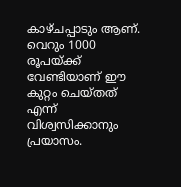കാഴ്ചപ്പാടും ആണ്. വെറും 1000 രൂപയ്ക്ക് വേണ്ടിയാണ് ഈ കുറ്റം ചെയ്തത് എന്ന് വിശ്വസിക്കാനും പ്രയാസം.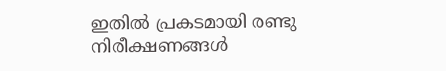ഇതില്‍ പ്രകടമായി രണ്ടു നിരീക്ഷണങ്ങള്‍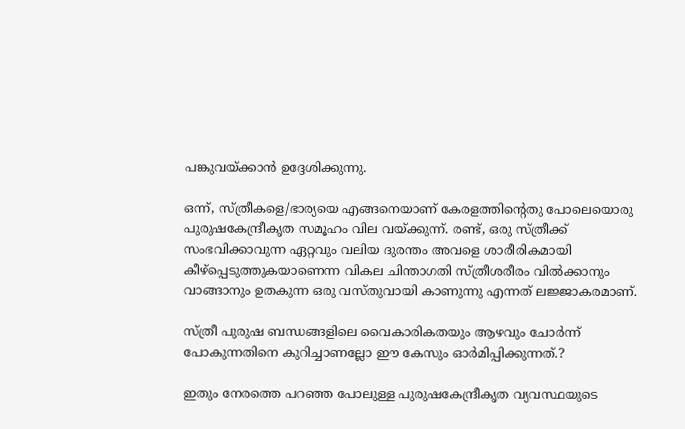പങ്കുവയ്ക്കാന്‍ ഉദ്ദേശിക്കുന്നു.

ഒന്ന്, സ്ത്രീകളെ/ഭാര്യയെ എങ്ങനെയാണ് കേരളത്തിന്റെതു പോലെയൊരു പുരുഷകേന്ദ്രീകൃത സമൂഹം വില വയ്ക്കുന്ന്. രണ്ട്, ഒരു സ്ത്രീക്ക് സംഭവിക്കാവുന്ന ഏറ്റവും വലിയ ദുരന്തം അവളെ ശാരീരികമായി കീഴ്‌പ്പെടുത്തുകയാണെന്ന വികല ചിന്താഗതി സ്ത്രീശരീരം വില്‍ക്കാനും വാങ്ങാനും ഉതകുന്ന ഒരു വസ്തുവായി കാണുന്നു എന്നത് ലജ്ജാകരമാണ്.

സ്ത്രീ പുരുഷ ബന്ധങ്ങളിലെ വൈകാരികതയും ആഴവും ചോര്‍ന്ന് പോകുന്നതിനെ കുറിച്ചാണല്ലോ ഈ കേസും ഓര്‍മിപ്പിക്കുന്നത്.?

ഇതും നേരത്തെ പറഞ്ഞ പോലുള്ള പുരുഷകേന്ദ്രീകൃത വ്യവസ്ഥയുടെ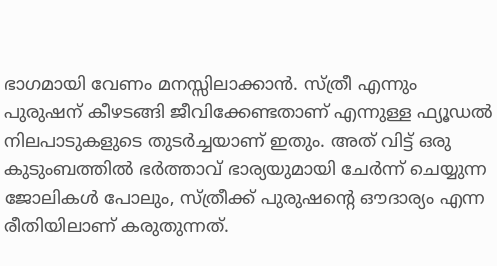ഭാഗമായി വേണം മനസ്സിലാക്കാന്‍. സ്ത്രീ എന്നും പുരുഷന് കീഴടങ്ങി ജീവിക്കേണ്ടതാണ് എന്നുള്ള ഫ്യൂഡല്‍ നിലപാടുകളുടെ തുടര്‍ച്ചയാണ് ഇതും. അത് വിട്ട് ഒരു കുടുംബത്തില്‍ ഭര്‍ത്താവ് ഭാര്യയുമായി ചേര്‍ന്ന് ചെയ്യുന്ന ജോലികള്‍ പോലും, സ്ത്രീക്ക് പുരുഷന്റെ ഔദാര്യം എന്ന രീതിയിലാണ് കരുതുന്നത്.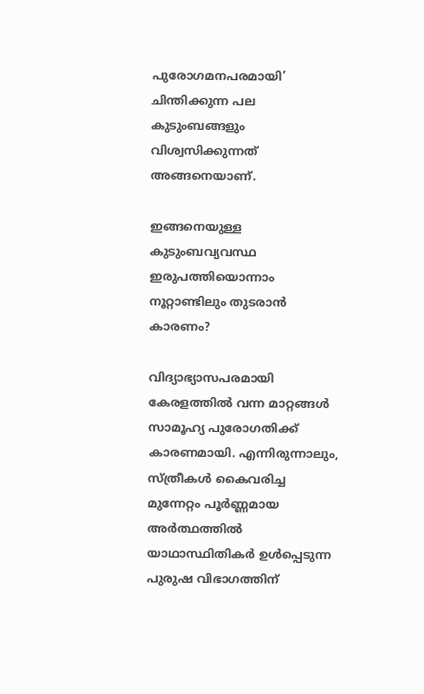പുരോഗമനപരമായി’ ചിന്തിക്കുന്ന പല കുടുംബങ്ങളും വിശ്വസിക്കുന്നത് അങ്ങനെയാണ്.

ഇങ്ങനെയുള്ള കുടുംബവ്യവസ്ഥ ഇരുപത്തിയൊന്നാം നൂറ്റാണ്ടിലും തുടരാന്‍ കാരണം?

വിദ്യാഭ്യാസപരമായി കേരളത്തില്‍ വന്ന മാറ്റങ്ങള്‍ സാമൂഹ്യ പുരോഗതിക്ക് കാരണമായി. എന്നിരുന്നാലും, സ്ത്രീകള്‍ കൈവരിച്ച മുന്നേറ്റം പൂര്‍ണ്ണമായ അര്‍ത്ഥത്തില്‍ യാഥാസ്ഥിതികര്‍ ഉള്‍പ്പെടുന്ന പുരുഷ വിഭാഗത്തിന്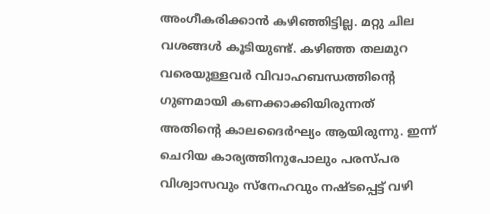അംഗീകരിക്കാന്‍ കഴിഞ്ഞിട്ടില്ല. മറ്റു ചില വശങ്ങള്‍ കൂടിയുണ്ട്. കഴിഞ്ഞ തലമുറ വരെയുള്ളവര്‍ വിവാഹബന്ധത്തിന്റെ ഗുണമായി കണക്കാക്കിയിരുന്നത് അതിന്റെ കാലദൈര്‍ഘ്യം ആയിരുന്നു. ഇന്ന് ചെറിയ കാര്യത്തിനുപോലും പരസ്പര വിശ്വാസവും സ്‌നേഹവും നഷ്ടപ്പെട്ട് വഴി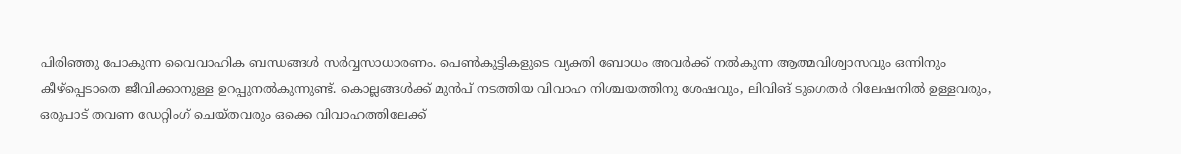പിരിഞ്ഞു പോകുന്ന വൈവാഹിക ബന്ധങ്ങള്‍ സര്‍വ്വസാധാരണം. പെണ്‍കുട്ടികളുടെ വ്യക്തി ബോധം അവര്‍ക്ക് നല്‍കുന്ന ആത്മവിശ്വാസവും ഒന്നിനും കീഴ്‌പ്പെടാതെ ജീവിക്കാനുള്ള ഉറപ്പുനല്‍കുന്നുണ്ട്. കൊല്ലങ്ങള്‍ക്ക് മുന്‍പ് നടത്തിയ വിവാഹ നിശ്ചയത്തിനു ശേഷവും, ലിവിങ് ടുഗെതര്‍ റിലേഷനില്‍ ഉള്ളവരും, ഒരുപാട് തവണ ഡേറ്റിംഗ് ചെയ്തവരും ഒക്കെ വിവാഹത്തിലേക്ക്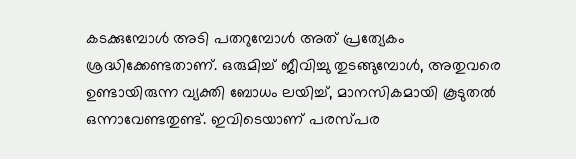കടക്കുമ്പോള്‍ അടി പതറുമ്പോള്‍ അത് പ്രത്യേകം ശ്രദ്ധിക്കേണ്ടതാണ്. ഒരുമിച്ച് ജീവിച്ചു തുടങ്ങുമ്പോള്‍, അതുവരെ ഉണ്ടായിരുന്ന വ്യക്തി ബോധം ലയിച്ച്, മാനസികമായി കൂടുതല്‍ ഒന്നാവേണ്ടതുണ്ട്. ഇവിടെയാണ് പരസ്പര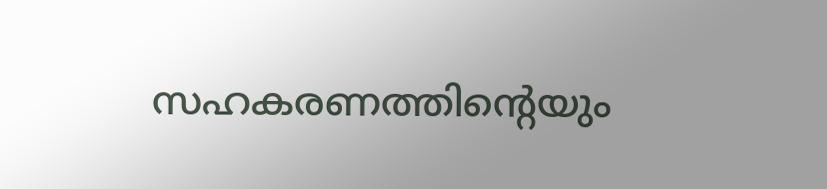സഹകരണത്തിന്റെയും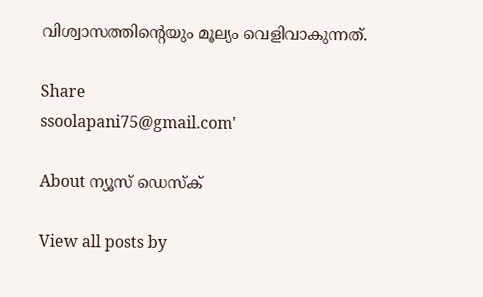വിശ്വാസത്തിന്റെയും മൂല്യം വെളിവാകുന്നത്.

Share
ssoolapani75@gmail.com'

About ന്യൂസ് ഡെസ്ക്

View all posts by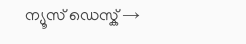ന്യൂസ് ഡെസ്ക് →